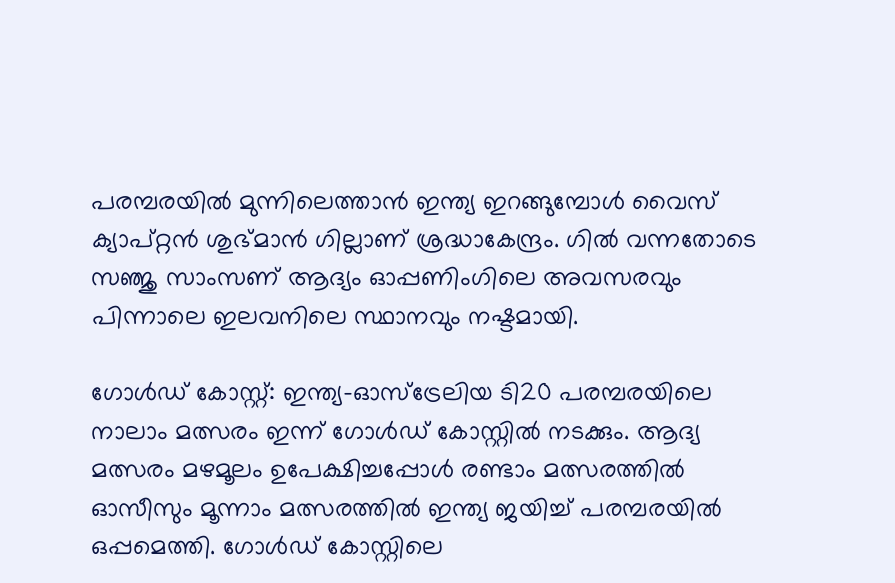പരമ്പരയിൽ മുന്നിലെത്താൻ ഇന്ത്യ ഇറങ്ങുമ്പോൾ വൈസ് ക്യാപ്റ്റൻ ശുഭ്മാൻ ഗില്ലാണ് ശ്രദ്ധാകേന്ദ്രം. ഗിൽ വന്നതോടെ സഞ്ജു സാംസണ് ആദ്യം ഓപ്പണിംഗിലെ അവസരവും പിന്നാലെ ഇലവനിലെ സ്ഥാനവും നഷ്ടമായി.

ഗോള്‍ഡ് കോസ്റ്റ്: ഇന്ത്യ-ഓസ്ട്രേലിയ ടി20 പരമ്പരയിലെ നാലാം മത്സരം ഇന്ന് ഗോള്‍ഡ് കോസ്റ്റില്‍ നടക്കും. ആദ്യ മത്സരം മഴമൂലം ഉപേക്ഷിച്ചപ്പോള്‍ രണ്ടാം മത്സരത്തില്‍ ഓസീസും മൂന്നാം മത്സരത്തില്‍ ഇന്ത്യ ജയിച്ച് പരമ്പരയില്‍ ഒപ്പമെത്തി. ഗോൾഡ് കോസ്റ്റിലെ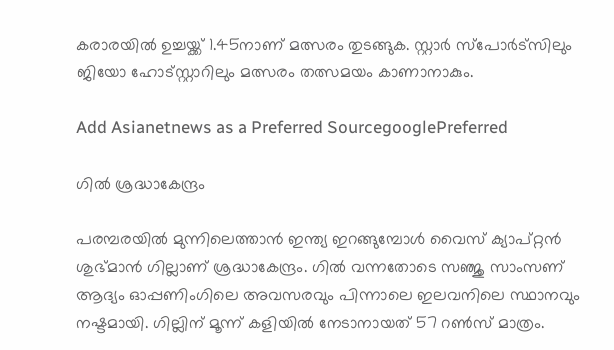കരാരയിൽ ഉച്ചയ്ക്ക് 1.45നാണ് മത്സരം തുടങ്ങുക. സ്റ്റാര്‍ സ്പോര്‍ട്സിലും ജിയോ ഹോട്‌സ്റ്റാറിലും മത്സരം തത്സമയം കാണാനാകും.

Add Asianetnews as a Preferred SourcegooglePreferred

ഗില്‍ ശ്രദ്ധാകേന്ദ്രം

പരമ്പരയിൽ മുന്നിലെത്താൻ ഇന്ത്യ ഇറങ്ങുമ്പോൾ വൈസ് ക്യാപ്റ്റൻ ശുഭ്മാൻ ഗില്ലാണ് ശ്രദ്ധാകേന്ദ്രം. ഗിൽ വന്നതോടെ സഞ്ജു സാംസണ് ആദ്യം ഓപ്പണിംഗിലെ അവസരവും പിന്നാലെ ഇലവനിലെ സ്ഥാനവും നഷ്ടമായി. ഗില്ലിന് മൂന്ന് കളിയിൽ നേടാനായത് 57 റൺസ് മാത്രം.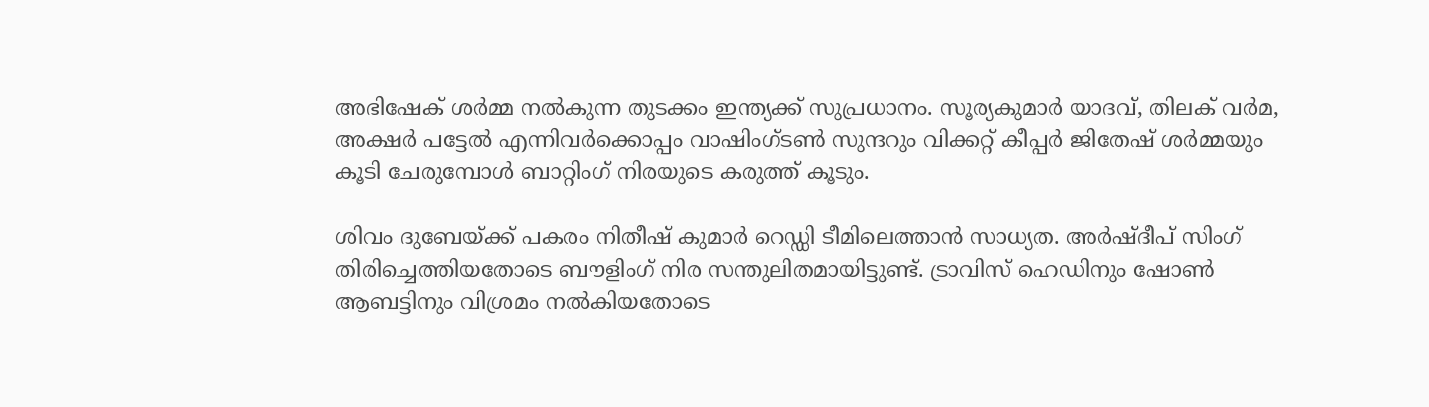അഭിഷേക് ശർമ്മ നൽകുന്ന തുടക്കം ഇന്ത്യക്ക് സുപ്രധാനം. സൂര്യകുമാർ യാദവ്, തിലക് വർമ, അക്ഷർ പട്ടേൽ എന്നിവർക്കൊപ്പം വാഷിംഗ്ടൺ സുന്ദറും വിക്കറ്റ് കീപ്പർ ജിതേഷ് ശർമ്മയും കൂടി ചേരുമ്പോൾ ബാറ്റിംഗ് നിരയുടെ കരുത്ത് കൂടും.

ശിവം ദുബേയ്ക്ക് പകരം നിതീഷ് കുമാർ റെഡ്ഡി ടീമിലെത്താൻ സാധ്യത. അർഷ്ദീപ് സിംഗ് തിരിച്ചെത്തിയതോടെ ബൗളിംഗ് നിര സന്തുലിതമായിട്ടുണ്ട്. ട്രാവിസ് ഹെഡിനും ഷോൺ ആബട്ടിനും വിശ്രമം നൽകിയതോടെ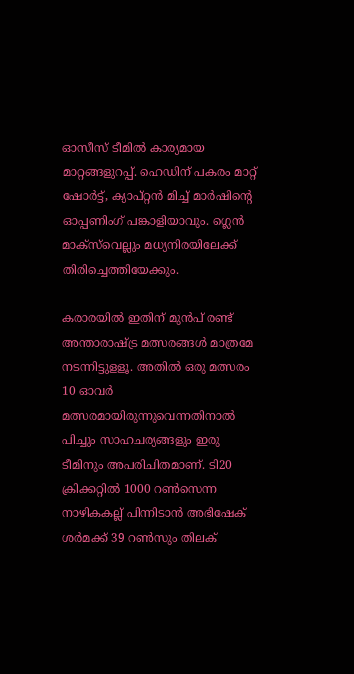ഓസീസ് ടീമിൽ കാര്യമായ മാറ്റങ്ങളുറപ്പ്. ഹെഡിന് പകരം മാറ്റ് ഷോർട്ട്, ക്യാപ്റ്റൻ മിച്ച് മാർഷിന്‍റെ ഓപ്പണിംഗ് പങ്കാളിയാവും. ഗ്ലെൻ മാക്സ്‍വെല്ലും മധ്യനിരയിലേക്ക് തിരിച്ചെത്തിയേക്കും.

കരാരയിൽ ഇതിന് മുൻപ് രണ്ട് അന്താരാഷ്ട്ര മത്സരങ്ങൾ മാത്രമേ നടന്നിട്ടുളളൂ. അതില്‍ ഒരു മത്സരം 10 ഓവര്‍ മത്സരമായിരുന്നുവെന്നതിനാല്‍ പിച്ചും സാഹചര്യങ്ങളും ഇരു ടീമിനും അപരിചിതമാണ്. ടി20 ക്രിക്കറ്റില്‍ 1000 റണ്‍സെന്ന നാഴികകല്ല് പിന്നിടാന്‍ അഭിഷേക് ശര്‍മക്ക് 39 റണ്‍സും തിലക്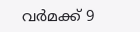വര്‍മക്ക് 9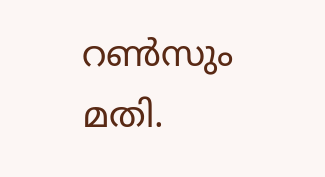റണ്‍സും മതി.